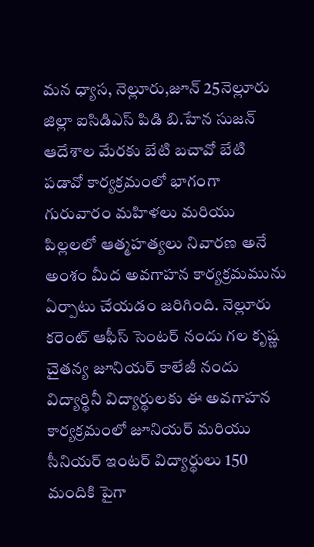మన ధ్యాస, నెల్లూరు,జూన్ 25నెల్లూరు జిల్లా ఐసిడిఎస్ పిడి బి.హేన సుజన్ ఆదేశాల మేరకు బేటి బచావో బేటి పడావో కార్యక్రమంలో భాగంగా గురువారం మహిళలు మరియు పిల్లలలో ఆత్మహత్యలు నివారణ అనే అంశం మీద అవగాహన కార్యక్రమమును ఏర్పాటు చేయడం జరిగింది. నెల్లూరు కరెంట్ ఆఫీస్ సెంటర్ నందు గల కృష్ణ చైతన్య జూనియర్ కాలేజీ నందు విద్యార్థినీ విద్యార్థులకు ఈ అవగాహన కార్యక్రమంలో జూనియర్ మరియు సీనియర్ ఇంటర్ విద్యార్థులు 150 మందికి పైగా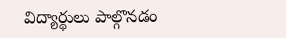విద్యార్థులు పాల్గొనడం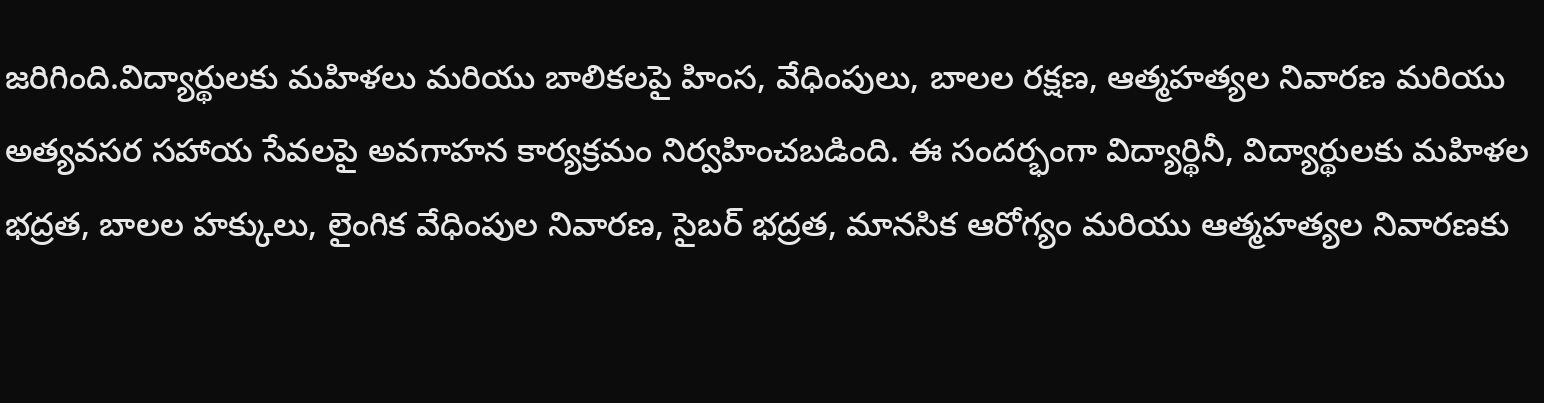జరిగింది.విద్యార్థులకు మహిళలు మరియు బాలికలపై హింస, వేధింపులు, బాలల రక్షణ, ఆత్మహత్యల నివారణ మరియు అత్యవసర సహాయ సేవలపై అవగాహన కార్యక్రమం నిర్వహించబడింది. ఈ సందర్భంగా విద్యార్థినీ, విద్యార్థులకు మహిళల భద్రత, బాలల హక్కులు, లైంగిక వేధింపుల నివారణ, సైబర్ భద్రత, మానసిక ఆరోగ్యం మరియు ఆత్మహత్యల నివారణకు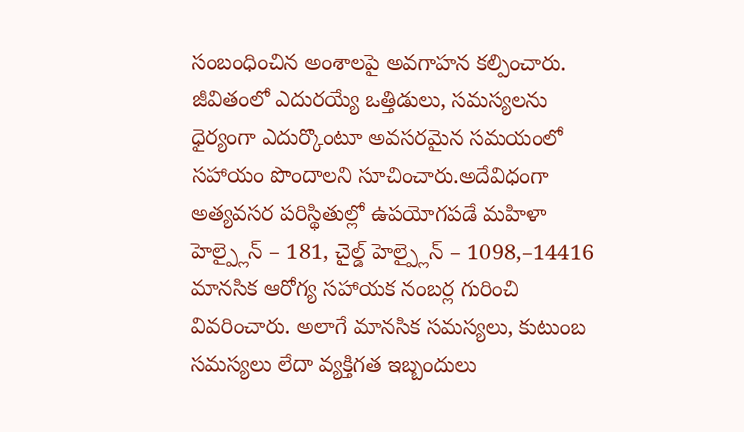సంబంధించిన అంశాలపై అవగాహన కల్పించారు. జీవితంలో ఎదురయ్యే ఒత్తిడులు, సమస్యలను ధైర్యంగా ఎదుర్కొంటూ అవసరమైన సమయంలో సహాయం పొందాలని సూచించారు.అదేవిధంగా అత్యవసర పరిస్థితుల్లో ఉపయోగపడే మహిళా హెల్ప్లైన్ – 181, చైల్డ్ హెల్ప్లైన్ – 1098,–14416 మానసిక ఆరోగ్య సహాయక నంబర్ల గురించి వివరించారు. అలాగే మానసిక సమస్యలు, కుటుంబ సమస్యలు లేదా వ్యక్తిగత ఇబ్బందులు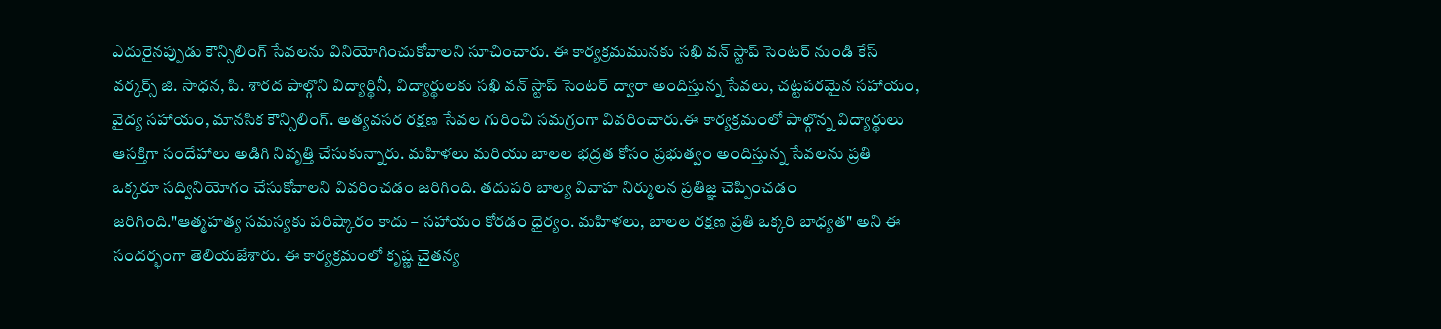ఎదురైనప్పుడు కౌన్సిలింగ్ సేవలను వినియోగించుకోవాలని సూచించారు. ఈ కార్యక్రమమునకు సఖి వన్ స్టాప్ సెంటర్ నుండి కేస్ వర్కర్స్ జి. సాధన, పి. శారద పాల్గొని విద్యార్థినీ, విద్యార్థులకు సఖి వన్ స్టాప్ సెంటర్ ద్వారా అందిస్తున్న సేవలు, చట్టపరమైన సహాయం, వైద్య సహాయం, మానసిక కౌన్సిలింగ్. అత్యవసర రక్షణ సేవల గురించి సమగ్రంగా వివరించారు.ఈ కార్యక్రమంలో పాల్గొన్న విద్యార్థులు ఆసక్తిగా సందేహాలు అడిగి నివృత్తి చేసుకున్నారు. మహిళలు మరియు బాలల భద్రత కోసం ప్రభుత్వం అందిస్తున్న సేవలను ప్రతి ఒక్కరూ సద్వినియోగం చేసుకోవాలని వివరించడం జరిగింది. తదుపరి బాల్య వివాహ నిర్ములన ప్రతిజ్ఞ చెప్పించడం జరిగింది."ఆత్మహత్య సమస్యకు పరిష్కారం కాదు – సహాయం కోరడం ధైర్యం. మహిళలు, బాలల రక్షణ ప్రతి ఒక్కరి బాధ్యత" అని ఈ సందర్భంగా తెలియజేశారు. ఈ కార్యక్రమంలో కృష్ణ చైతన్య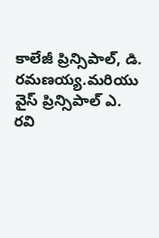కాలేజీ ప్రిన్సిపాల్, డి. రమణయ్య.మరియు వైస్ ప్రిన్సిపాల్ ఎ. రవి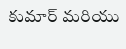కుమార్ మరియు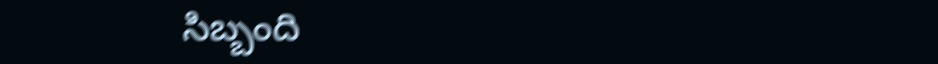సిబ్బంది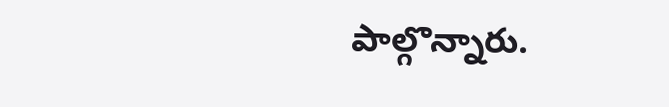పాల్గొన్నారు.